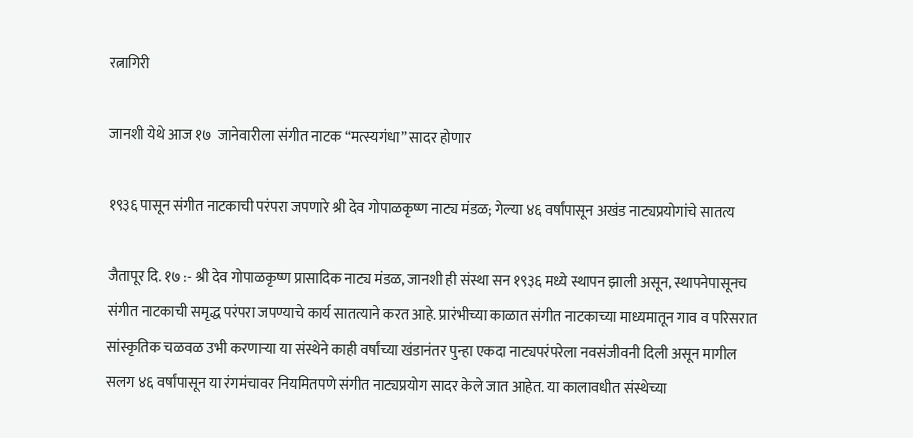रत्नागिरी

जानशी येथे आज १७  जानेवारीला संगीत नाटक “मत्स्यगंधा” सादर होणार

१९३६ पासून संगीत नाटकाची परंपरा जपणारे श्री देव गोपाळकृष्ण नाट्य मंडळ; गेल्या ४६ वर्षांपासून अखंड नाट्यप्रयोगांचे सातत्य

जैतापूर दि. १७ :- श्री देव गोपाळकृष्ण प्रासादिक नाट्य मंडळ, जानशी ही संस्था सन १९३६ मध्ये स्थापन झाली असून, स्थापनेपासूनच संगीत नाटकाची समृद्ध परंपरा जपण्याचे कार्य सातत्याने करत आहे. प्रारंभीच्या काळात संगीत नाटकाच्या माध्यमातून गाव व परिसरात सांस्कृतिक चळवळ उभी करणाऱ्या या संस्थेने काही वर्षांच्या खंडानंतर पुन्हा एकदा नाट्यपरंपरेला नवसंजीवनी दिली असून मागील सलग ४६ वर्षांपासून या रंगमंचावर नियमितपणे संगीत नाट्यप्रयोग सादर केले जात आहेत. या कालावधीत संस्थेच्या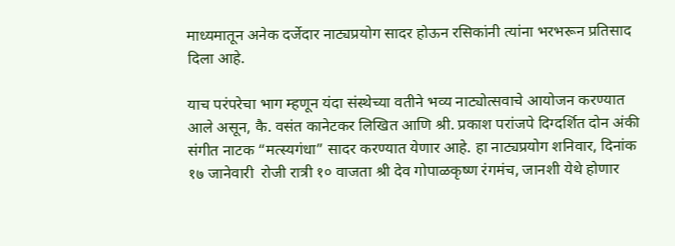माध्यमातून अनेक दर्जेदार नाट्यप्रयोग सादर होऊन रसिकांनी त्यांना भरभरून प्रतिसाद दिला आहे.

याच परंपरेचा भाग म्हणून यंदा संस्थेच्या वतीने भव्य नाट्योत्सवाचे आयोजन करण्यात आले असून, कै. वसंत कानेटकर लिखित आणि श्री. प्रकाश परांजपे दिग्दर्शित दोन अंकी संगीत नाटक “मत्स्यगंधा” सादर करण्यात येणार आहे. हा नाट्यप्रयोग शनिवार, दिनांक १७ जानेवारी  रोजी रात्री १० वाजता श्री देव गोपाळकृष्ण रंगमंच, जानशी येथे होणार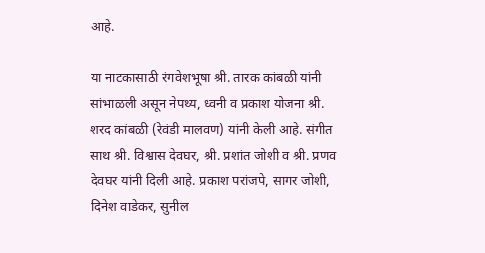आहे.

या नाटकासाठी रंगवेशभूषा श्री. तारक कांबळी यांनी सांभाळली असून नेपथ्य, ध्वनी व प्रकाश योजना श्री. शरद कांबळी (रेवंडी मालवण) यांनी केली आहे. संगीत साथ श्री. विश्वास देवघर, श्री. प्रशांत जोशी व श्री. प्रणव देवघर यांनी दिली आहे. प्रकाश परांजपे, सागर जोशी, दिनेश वाडेकर, सुनील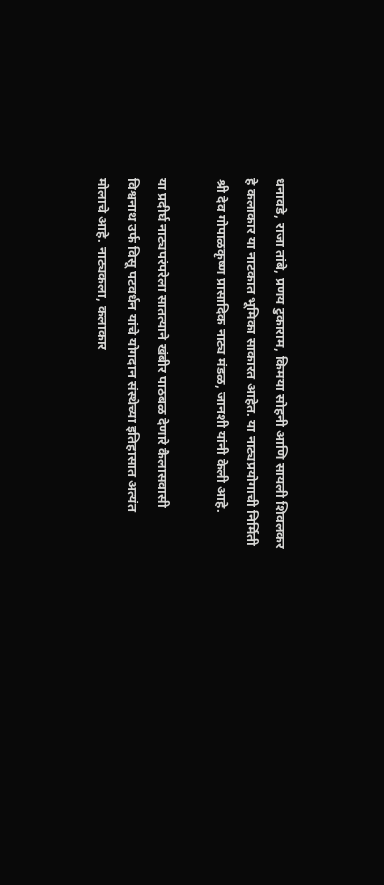धनावडे, राजा तांबे, प्रणय टुकाराम, किमया सोहनी आणि सायली शिवलकर हे कलाकार या नाटकात भूमिका साकारत आहेत. या नाट्यप्रयोगाची निर्मिती श्री देव गोपाळकृष्ण प्रासादिक नाट्य मंडळ, जानशी यांनी केली आहे.

या प्रदीर्घ नाट्यपरंपरेला सातत्याने खंबीर पाठबळ देणारे कैलासवासी विश्वनाथ उर्फ विसू पटवर्धन यांचे योगदान संस्थेच्या इतिहासात अत्यंत मोलाचे आहे. नाट्यकला, कलाकार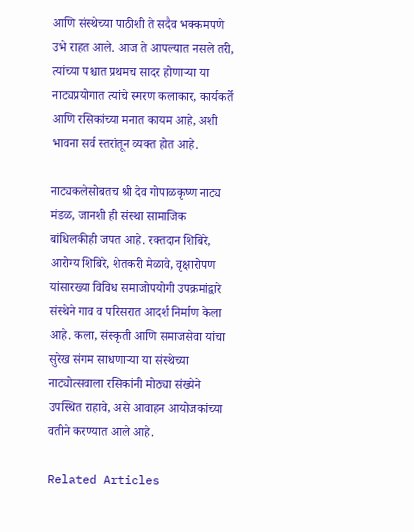आणि संस्थेच्या पाठीशी ते सदैव भक्कमपणे उभे राहत आले. आज ते आपल्यात नसले तरी, त्यांच्या पश्चात प्रथमच सादर होणाऱ्या या नाट्यप्रयोगात त्यांचे स्मरण कलाकार, कार्यकर्ते आणि रसिकांच्या मनात कायम आहे, अशी भावना सर्व स्तरांतून व्यक्त होत आहे.

नाट्यकलेसोबतच श्री देव गोपाळकृष्ण नाट्य मंडळ, जानशी ही संस्था सामाजिक बांधिलकीही जपत आहे. रक्तदान शिबिरे, आरोग्य शिबिरे, शेतकरी मेळावे, वृक्षारोपण यांसारख्या विविध समाजोपयोगी उपक्रमांद्वारे संस्थेने गाव व परिसरात आदर्श निर्माण केला आहे. कला, संस्कृती आणि समाजसेवा यांचा सुरेख संगम साधणाऱ्या या संस्थेच्या नाट्योत्सवाला रसिकांनी मोठ्या संख्येने उपस्थित राहावे, असे आवाहन आयोजकांच्या वतीने करण्यात आले आहे.

Related Articles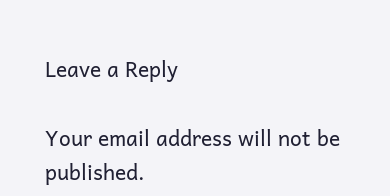Leave a Reply

Your email address will not be published.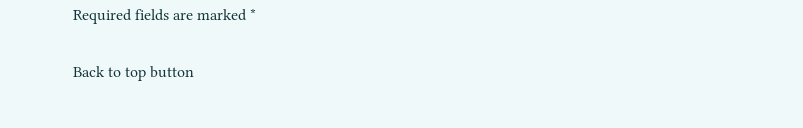Required fields are marked *

Back to top button